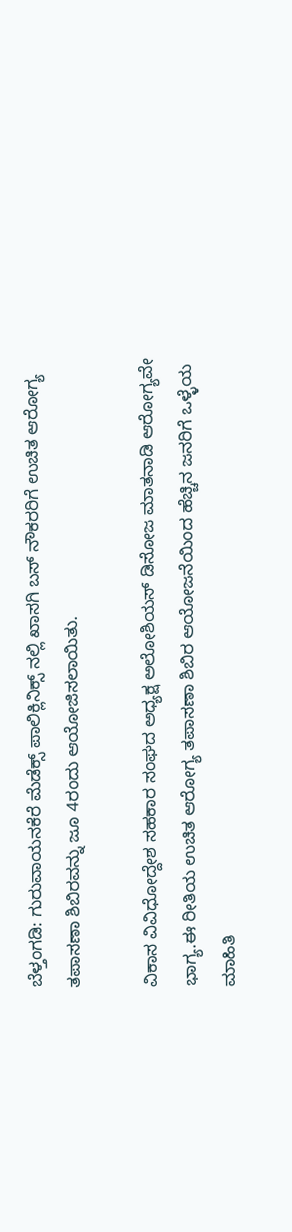ಬೆಳ್ತಂಗಡಿ: ಗುರುವಾಯನಕೆರೆ ಮೆಡೆಕ್ಸ್ ಪಾಲಿಕ್ಲಿನಿಕ್ಸ್ ನಲ್ಲಿ ಖಾಸಗಿ ಬಸ್ ನೌಕರರಿಗೆ ಉಚಿತ ಆರೋಗ್ಯ ತಪಾಸಣಾ ಶಿಬಿರವನ್ನು ಜೂ 4ರಂದು ಆಯೋಜಿಸಲಾಯಿತು.

ವಿಕಾಸ ವಿವಿಧೋದ್ದೇಶ ಸಹಕಾರ ಸಂಘದ ಅಧ್ಯಕ್ಷ ಅಲೋಶಿಯಸ್ ಡಿಸೋಜ ಮಾತನಾಡಿ ಆರೋಗ್ಯವೇ ಭಾಗ್ಯ.ಈ ರೀತಿಯ ಉಚಿತ ಆರೋಗ್ಯ ತಪಾಸಣಾ ಶಿಬಿರ ಆಯೋಜನೆಯಿಂದ ಹೆಚ್ಚಿನ ಜನರಿಗೆ ಒಳ್ಳೆಯ ಮಾಹಿತಿ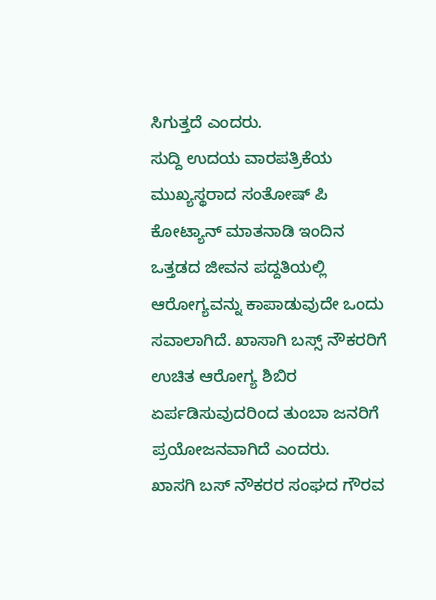ಸಿಗುತ್ತದೆ ಎಂದರು.
ಸುದ್ದಿ ಉದಯ ವಾರಪತ್ರಿಕೆಯ ಮುಖ್ಯಸ್ಥರಾದ ಸಂತೋಷ್ ಪಿ ಕೋಟ್ಯಾನ್ ಮಾತನಾಡಿ ಇಂದಿನ ಒತ್ತಡದ ಜೀವನ ಪದ್ದತಿಯಲ್ಲಿ ಆರೋಗ್ಯವನ್ನು ಕಾಪಾಡುವುದೇ ಒಂದು ಸವಾಲಾಗಿದೆ. ಖಾಸಾಗಿ ಬಸ್ಸ್ ನೌಕರರಿಗೆ ಉಚಿತ ಆರೋಗ್ಯ ಶಿಬಿರ ಏರ್ಪಡಿಸುವುದರಿಂದ ತುಂಬಾ ಜನರಿಗೆ ಪ್ರಯೋಜನವಾಗಿದೆ ಎಂದರು.
ಖಾಸಗಿ ಬಸ್ ನೌಕರರ ಸಂಘದ ಗೌರವ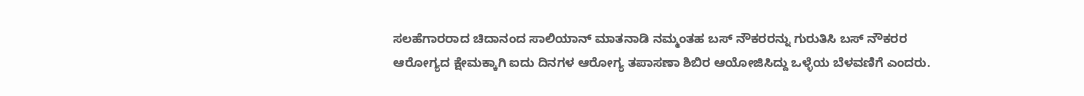ಸಲಹೆಗಾರರಾದ ಚಿದಾನಂದ ಸಾಲಿಯಾನ್ ಮಾತನಾಡಿ ನಮ್ಮಂತಹ ಬಸ್ ನೌಕರರನ್ನು ಗುರುತಿಸಿ ಬಸ್ ನೌಕರರ ಆರೋಗ್ಯದ ಕ್ಷೇಮಕ್ಕಾಗಿ ಐದು ದಿನಗಳ ಆರೋಗ್ಯ ತಪಾಸಣಾ ಶಿಬಿರ ಆಯೋಜಿಸಿದ್ದು ಒಳ್ಳೆಯ ಬೆಳವಣಿಗೆ ಎಂದರು.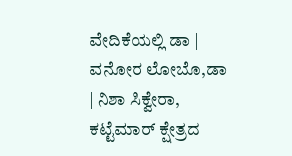ವೇದಿಕೆಯಲ್ಲಿ ಡಾ | ವನೋರ ಲೋಬೊ,ಡಾ | ನಿಶಾ ಸಿಕ್ವೇರಾ, ಕಟ್ಟೆಮಾರ್ ಕ್ಷೇತ್ರದ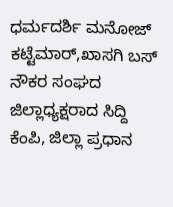ಧರ್ಮದರ್ಶಿ ಮನೋಜ್ ಕಟ್ಟೆಮಾರ್,ಖಾಸಗಿ ಬಸ್ ನೌಕರ ಸಂಘದ ಜಿಲ್ಲಾಧ್ಯಕ್ಷರಾದ ಸಿದ್ದಿ ಕೆಂಪಿ, ಜಿಲ್ಲಾ ಪ್ರಧಾನ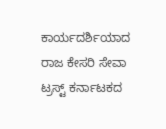ಕಾರ್ಯದರ್ಶಿಯಾದ ರಾಜ ಕೇಸರಿ ಸೇವಾ ಟ್ರಸ್ಟ್ ಕರ್ನಾಟಕದ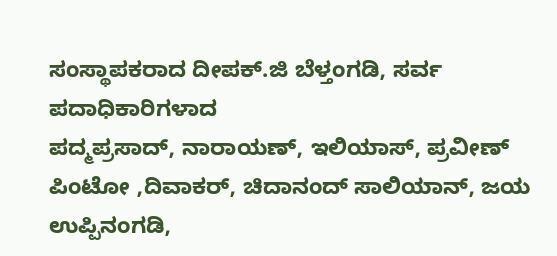ಸಂಸ್ಥಾಪಕರಾದ ದೀಪಕ್.ಜಿ ಬೆಳ್ತಂಗಡಿ, ಸರ್ವ ಪದಾಧಿಕಾರಿಗಳಾದ
ಪದ್ಮಪ್ರಸಾದ್, ನಾರಾಯಣ್, ಇಲಿಯಾಸ್, ಪ್ರವೀಣ್ ಪಿಂಟೋ ,ದಿವಾಕರ್, ಚಿದಾನಂದ್ ಸಾಲಿಯಾನ್, ಜಯ ಉಪ್ಪಿನಂಗಡಿ,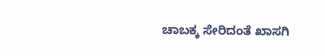ಚಾಬಕ್ಕ ಸೇರಿದಂತೆ ಖಾಸಗಿ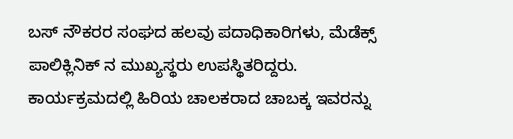ಬಸ್ ನೌಕರರ ಸಂಘದ ಹಲವು ಪದಾಧಿಕಾರಿಗಳು, ಮೆಡೆಕ್ಸ್ ಪಾಲಿಕ್ಲಿನಿಕ್ ನ ಮುಖ್ಯಸ್ಥರು ಉಪಸ್ಥಿತರಿದ್ದರು.
ಕಾರ್ಯಕ್ರಮದಲ್ಲಿ ಹಿರಿಯ ಚಾಲಕರಾದ ಚಾಬಕ್ಕ ಇವರನ್ನು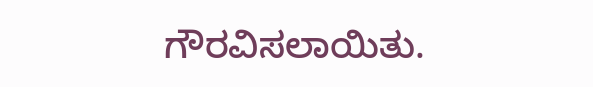ಗೌರವಿಸಲಾಯಿತು.